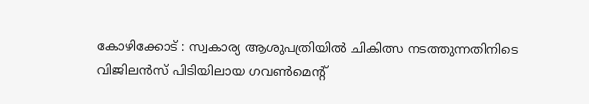കോഴിക്കോട് : സ്വകാര്യ ആശുപത്രിയിൽ ചികിത്സ നടത്തുന്നതിനിടെ വിജിലൻസ് പിടിയിലായ ഗവൺമെന്റ്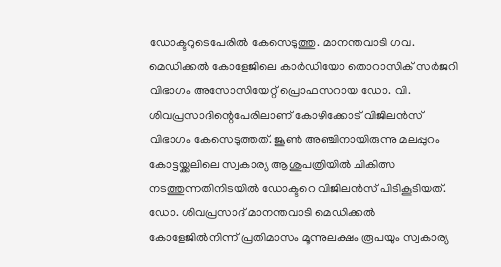ഡോക്ടറുടെപേരിൽ കേസെടുത്തു. മാനന്തവാടി ഗവ. മെഡിക്കൽ കോളേജിലെ കാർഡിയോ തൊറാസിക് സർജറി വിഭാഗം അസോസിയേറ്റ് പ്രൊഫസറായ ഡോ. വി. ശിവപ്രസാദിന്റെപേരിലാണ് കോഴിക്കോട് വിജിലൻസ് വിഭാഗം കേസെടുത്തത്. ജൂൺ അഞ്ചിനായിരുന്നു മലപ്പുറം കോട്ടയ്ക്കലിലെ സ്വകാര്യ ആശുപത്രിയിൽ ചികിത്സ നടത്തുന്നതിനിടയിൽ ഡോക്ടറെ വിജിലൻസ് പിടികൂടിയത്.
ഡോ. ശിവപ്രസാദ് മാനന്തവാടി മെഡിക്കൽ കോളേജിൽനിന്ന് പ്രതിമാസം മൂന്നുലക്ഷം രൂപയും സ്വകാര്യ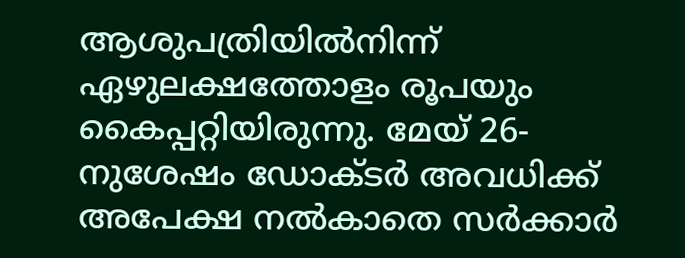ആശുപത്രിയിൽനിന്ന് ഏഴുലക്ഷത്തോളം രൂപയും കൈപ്പറ്റിയിരുന്നു. മേയ് 26-നുശേഷം ഡോക്ടർ അവധിക്ക് അപേക്ഷ നൽകാതെ സർക്കാർ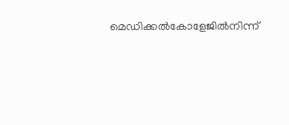മെഡിക്കൽകോളേജിൽനിന്ന്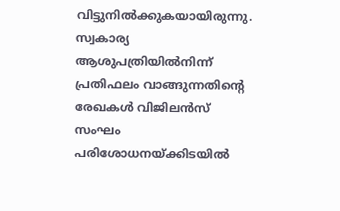വിട്ടുനിൽക്കുകയായിരുന്നു. സ്വകാര്യ ആശുപത്രിയിൽനിന്ന് പ്രതിഫലം വാങ്ങുന്നതിന്റെ രേഖകൾ വിജിലൻസ് സംഘം പരിശോധനയ്ക്കിടയിൽ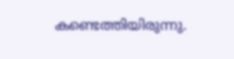കണ്ടെത്തിയിരുന്നു.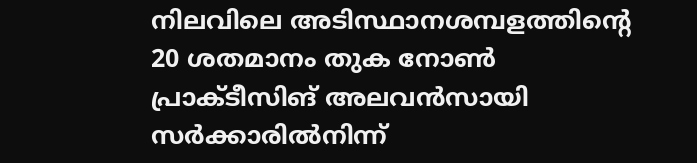നിലവിലെ അടിസ്ഥാനശമ്പളത്തിന്റെ 20 ശതമാനം തുക നോൺ പ്രാക്ടീസിങ് അലവൻസായി സർക്കാരിൽനിന്ന്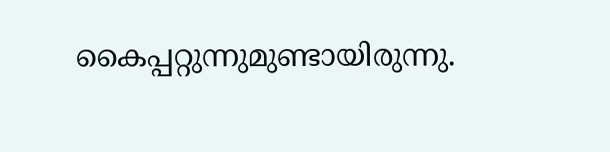കൈപ്പറ്റുന്നുമുണ്ടായിരുന്നു.